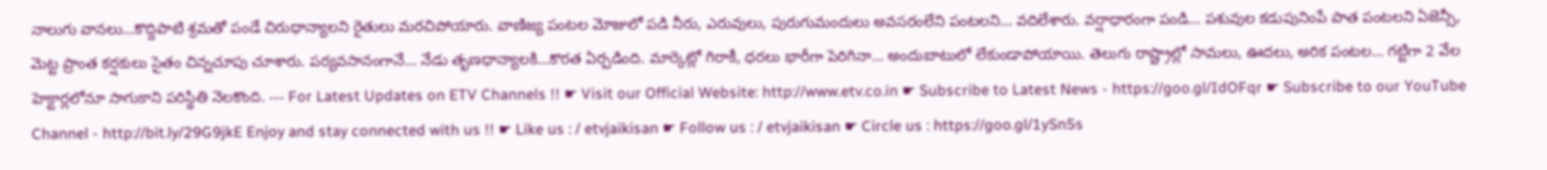నాలుగు వానలు...కొద్దిపాటి శ్రమతో పండే చిరుధాన్యాలని రైతులు మరచిపోయారు. వాణిజ్య పంటల మోజులో పడి నీరు, ఎరువులు, పురుగుమందులు అవసరంలేని పంటలని... వదిలేశారు. వర్షాధారంగా పండి... పశువుల కడుపునింపే పాత పంటలని ఏజెన్సీ, మెట్ట ప్రాంత కర్షకులు సైతం చిన్నచూపు చూశారు. పర్యవసానంగానే... నేడు తృణధాన్యాలకి...కొరత ఏర్పడింది. మార్కెట్లో గిరాకీ, ధరలు భారీగా పెరిగినా... అందుబాటులో లేకుండాపోయాయి. తెలుగు రాష్ట్రాల్లో సామలు, ఊదలు, అరిక పంటల... గట్టిగా 2 వేల హెక్టార్లలోనూ సాగుకాని పరిస్థితి నెలకొంది. --- For Latest Updates on ETV Channels !! ☛ Visit our Official Website: http://www.etv.co.in ☛ Subscribe to Latest News - https://goo.gl/IdOFqr ☛ Subscribe to our YouTube Channel - http://bit.ly/29G9jkE Enjoy and stay connected with us !! ☛ Like us : / etvjaikisan ☛ Follow us : / etvjaikisan ☛ Circle us : https://goo.gl/1ySn5s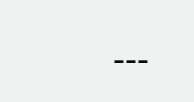---